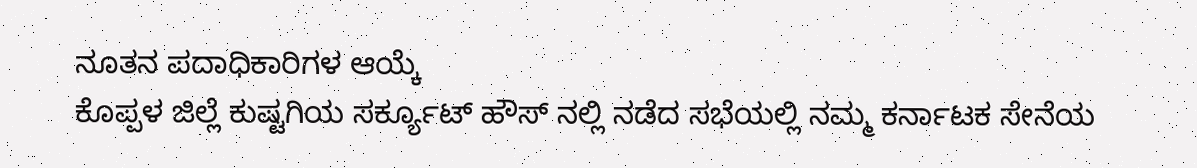ನೂತನ ಪದಾಧಿಕಾರಿಗಳ ಆಯ್ಕೆ
ಕೊಪ್ಪಳ ಜಿಲ್ಲೆ ಕುಷ್ಟಗಿಯ ಸರ್ಕ್ಯೂಟ್ ಹೌಸ್ ನಲ್ಲಿ ನಡೆದ ಸಭೆಯಲ್ಲಿ ನಮ್ಮ ಕರ್ನಾಟಕ ಸೇನೆಯ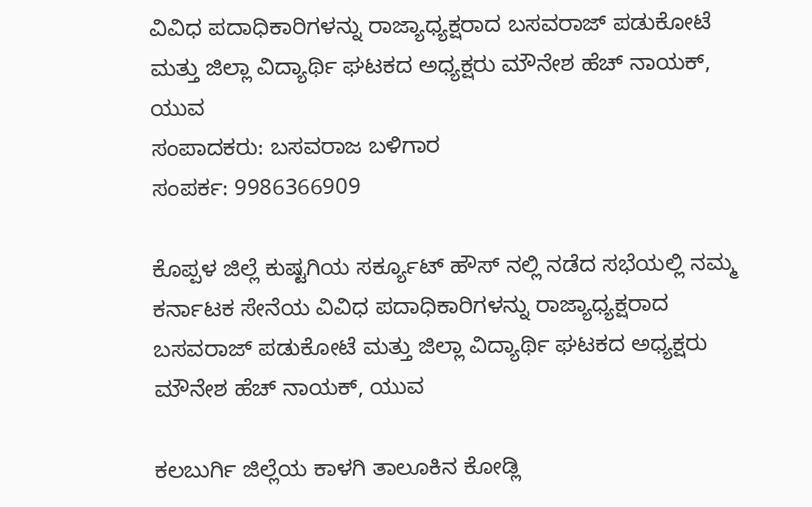ವಿವಿಧ ಪದಾಧಿಕಾರಿಗಳನ್ನು ರಾಜ್ಯಾಧ್ಯಕ್ಷರಾದ ಬಸವರಾಜ್ ಪಡುಕೋಟೆ ಮತ್ತು ಜಿಲ್ಲಾ ವಿದ್ಯಾರ್ಥಿ ಘಟಕದ ಅಧ್ಯಕ್ಷರು ಮೌನೇಶ ಹೆಚ್ ನಾಯಕ್, ಯುವ
ಸಂಪಾದಕರು: ಬಸವರಾಜ ಬಳಿಗಾರ
ಸಂಪರ್ಕ: 9986366909

ಕೊಪ್ಪಳ ಜಿಲ್ಲೆ ಕುಷ್ಟಗಿಯ ಸರ್ಕ್ಯೂಟ್ ಹೌಸ್ ನಲ್ಲಿ ನಡೆದ ಸಭೆಯಲ್ಲಿ ನಮ್ಮ ಕರ್ನಾಟಕ ಸೇನೆಯ ವಿವಿಧ ಪದಾಧಿಕಾರಿಗಳನ್ನು ರಾಜ್ಯಾಧ್ಯಕ್ಷರಾದ ಬಸವರಾಜ್ ಪಡುಕೋಟೆ ಮತ್ತು ಜಿಲ್ಲಾ ವಿದ್ಯಾರ್ಥಿ ಘಟಕದ ಅಧ್ಯಕ್ಷರು ಮೌನೇಶ ಹೆಚ್ ನಾಯಕ್, ಯುವ

ಕಲಬುರ್ಗಿ ಜಿಲ್ಲೆಯ ಕಾಳಗಿ ತಾಲೂಕಿನ ಕೋಡ್ಲಿ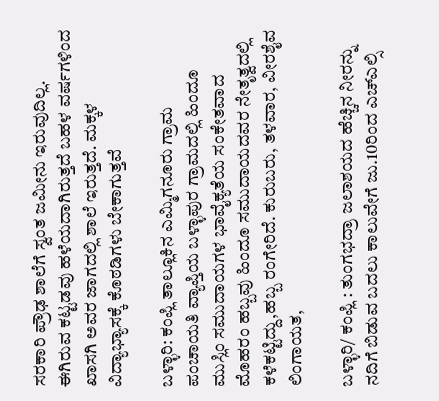ಸರಕಾರಿ ಪ್ರೌಢ ಶಾಲೆಗೆ ಸ್ವಂತ ಜಮೀನು ಇರುವುದಿಲ್ಲ. ಈಗಿರುವ ಕಟ್ಟಡವು ಹಳೆಯದಾಗಿರುತ್ತದೆ ಬಹಳ ವರ್ಷಗಳಿಂದ ಖಾಸಗಿ ಅವರ ಜಾಗದಲ್ಲಿ ಶಾಲೆ ಇರುತ್ತದೆ. ಮಕ್ಕಳ ವಿದ್ಯಾಭ್ಯಾಸಕ್ಕೆ ಕೊಠಡಿಗಳು ಬೇಕಾಗುತ್ತವೆ

ಬಳ್ಳಾರಿ: ಕಂಪ್ಲಿ ತಾಲ್ಲೂಕಿನ ಎಮ್ಮಿಗನೂರು ಗ್ರಾಮ ಪಂಚಾಯತಿ ವ್ಯಾಪ್ತಿಯ ಬಳ್ಳಾಪುರ ಗ್ರಾಮದಲ್ಲಿ ಹಿಂದೂ ಮುಸ್ಲಿಂ ಸಮುದಾಯಗಳ ಭಾವೈಕ್ಯತೆಯ ಸಂಕೇತವಾದ ಮೊಹರಂ ಹಬ್ಬವು ಹಿಂದೂ ಸಮುದಾಯದವರ ನೇತೃತ್ವದಲ್ಲಿ ಕಳೆಕಟ್ಟಿದ್ದು,ಹಬ್ಬ ರಂಗೇರಿದೆ. ಕುರುಬರು, ತಳವಾರ, ವೀರಶೈವ ಲಿಂಗಾಯತ,

ಬಳ್ಳಾರಿ/ ಕಂಪ್ಲಿ : ತುಂಗಭದ್ರಾ ಜಲಾಶಯದ ಹೆಚ್ಚಿನ ನೀರನ್ನು ನದಿಗೆ ಬಿಡುವ ಬದಲು ಕಾಲುವೇಗೆ ಜು.10ರಿಂದ ಎಚ್ಎಲ್ಸಿ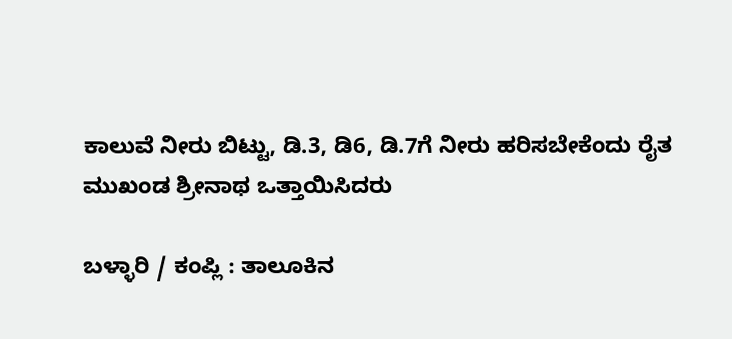ಕಾಲುವೆ ನೀರು ಬಿಟ್ಟು, ಡಿ.3, ಡಿ6, ಡಿ.7ಗೆ ನೀರು ಹರಿಸಬೇಕೆಂದು ರೈತ ಮುಖಂಡ ಶ್ರೀನಾಥ ಒತ್ತಾಯಿಸಿದರು

ಬಳ್ಳಾರಿ / ಕಂಪ್ಲಿ : ತಾಲೂಕಿನ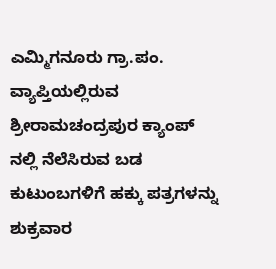ಎಮ್ಮಿಗನೂರು ಗ್ರಾ.ಪಂ. ವ್ಯಾಪ್ತಿಯಲ್ಲಿರುವ ಶ್ರೀರಾಮಚಂದ್ರಪುರ ಕ್ಯಾಂಪ್ ನಲ್ಲಿ ನೆಲೆಸಿರುವ ಬಡ ಕುಟುಂಬಗಳಿಗೆ ಹಕ್ಕು ಪತ್ರಗಳನ್ನು ಶುಕ್ರವಾರ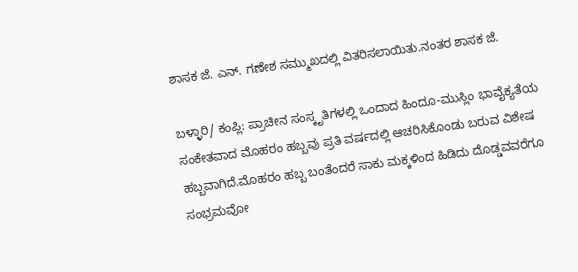ಶಾಸಕ ಜೆ. ಎನ್. ಗಣೇಶ ಸಮ್ಮುಖದಲ್ಲಿ ವಿತರಿಸಲಾಯಿತು.ನಂತರ ಶಾಸಕ ಜೆ.

ಬಳ್ಳಾರಿ/ ಕಂಪ್ಲಿ: ಪ್ರಾಚೀನ ಸಂಸ್ಕೃತಿಗಳಲ್ಲಿ ಒಂದಾದ ಹಿಂದೂ-ಮುಸ್ಲಿಂ ಭಾವೈಕ್ಯತೆಯ ಸಂಕೇತವಾದ ಮೊಹರಂ ಹಬ್ಬವು ಪ್ರತಿ ವರ್ಷದಲ್ಲಿ ಆಚರಿಸಿಕೊಂಡು ಬರುವ ವಿಶೇಷ ಹಬ್ಬವಾಗಿದೆ.ಮೊಹರಂ ಹಬ್ಬ ಬಂತೆಂದರೆ ಸಾಕು ಮಕ್ಕಳಿಂದ ಹಿಡಿದು ದೊಡ್ಡವವರೆಗೂ ಸಂಭ್ರಮವೋ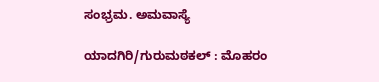ಸಂಭ್ರಮ. ಅಮವಾಸ್ಯೆ

ಯಾದಗಿರಿ/ಗುರುಮಠಕಲ್ : ಮೊಹರಂ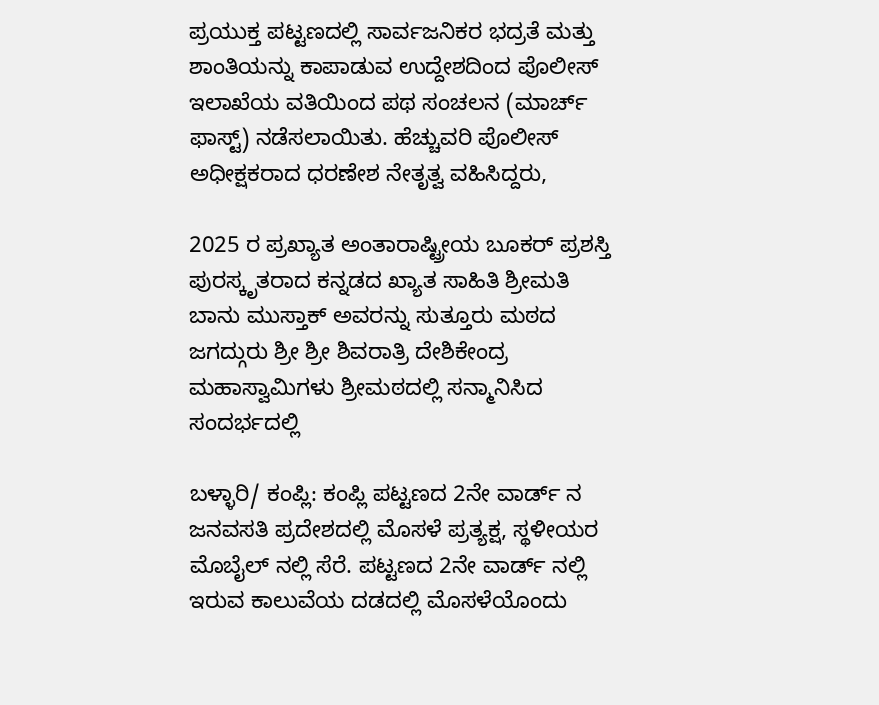ಪ್ರಯುಕ್ತ ಪಟ್ಟಣದಲ್ಲಿ ಸಾರ್ವಜನಿಕರ ಭದ್ರತೆ ಮತ್ತು ಶಾಂತಿಯನ್ನು ಕಾಪಾಡುವ ಉದ್ದೇಶದಿಂದ ಪೊಲೀಸ್ ಇಲಾಖೆಯ ವತಿಯಿಂದ ಪಥ ಸಂಚಲನ (ಮಾರ್ಚ್ ಫಾಸ್ಟ್) ನಡೆಸಲಾಯಿತು. ಹೆಚ್ಚುವರಿ ಪೊಲೀಸ್ ಅಧೀಕ್ಷಕರಾದ ಧರಣೇಶ ನೇತೃತ್ವ ವಹಿಸಿದ್ದರು,

2025 ರ ಪ್ರಖ್ಯಾತ ಅಂತಾರಾಷ್ಟ್ರೀಯ ಬೂಕರ್ ಪ್ರಶಸ್ತಿ ಪುರಸ್ಕೃತರಾದ ಕನ್ನಡದ ಖ್ಯಾತ ಸಾಹಿತಿ ಶ್ರೀಮತಿ ಬಾನು ಮುಸ್ತಾಕ್ ಅವರನ್ನು ಸುತ್ತೂರು ಮಠದ ಜಗದ್ಗುರು ಶ್ರೀ ಶ್ರೀ ಶಿವರಾತ್ರಿ ದೇಶಿಕೇಂದ್ರ ಮಹಾಸ್ವಾಮಿಗಳು ಶ್ರೀಮಠದಲ್ಲಿ ಸನ್ಮಾನಿಸಿದ ಸಂದರ್ಭದಲ್ಲಿ

ಬಳ್ಳಾರಿ/ ಕಂಪ್ಲಿ: ಕಂಪ್ಲಿ ಪಟ್ಟಣದ 2ನೇ ವಾರ್ಡ್ ನ ಜನವಸತಿ ಪ್ರದೇಶದಲ್ಲಿ ಮೊಸಳೆ ಪ್ರತ್ಯಕ್ಷ, ಸ್ಥಳೀಯರ ಮೊಬೈಲ್ ನಲ್ಲಿ ಸೆರೆ. ಪಟ್ಟಣದ 2ನೇ ವಾರ್ಡ್ ನಲ್ಲಿ ಇರುವ ಕಾಲುವೆಯ ದಡದಲ್ಲಿ ಮೊಸಳೆಯೊಂದು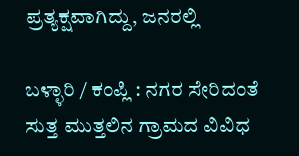ಪ್ರತ್ಯಕ್ಷವಾಗಿದ್ದು, ಜನರಲ್ಲಿ

ಬಳ್ಳಾರಿ / ಕಂಪ್ಲಿ : ನಗರ ಸೇರಿದಂತೆ ಸುತ್ತ ಮುತ್ತಲಿನ ಗ್ರಾಮದ ವಿವಿಧ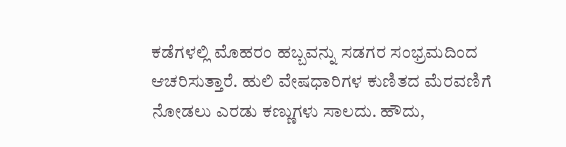ಕಡೆಗಳಲ್ಲಿ ಮೊಹರಂ ಹಬ್ಬವನ್ನು ಸಡಗರ ಸಂಭ್ರಮದಿಂದ ಆಚರಿಸುತ್ತಾರೆ. ಹುಲಿ ವೇಷಧಾರಿಗಳ ಕುಣಿತದ ಮೆರವಣಿಗೆ ನೋಡಲು ಎರಡು ಕಣ್ಣುಗಳು ಸಾಲದು. ಹೌದು,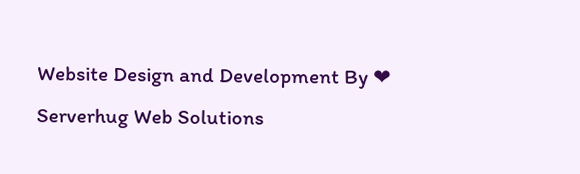Website Design and Development By ❤ Serverhug Web Solutions